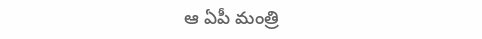ఆ ఏపీ మంత్రి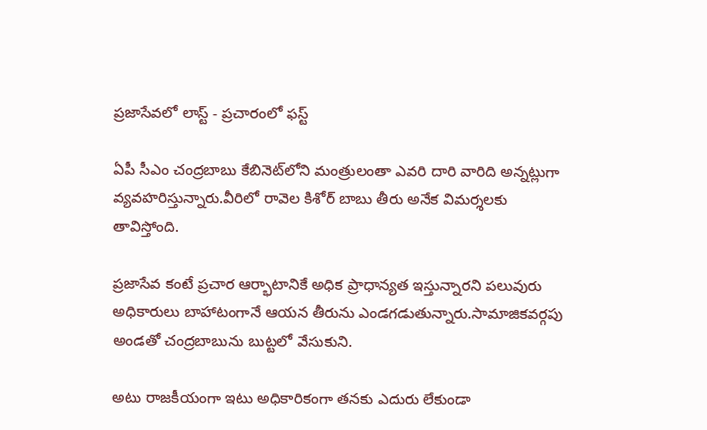ప్ర‌జాసేవ‌లో లాస్ట్ - ప్ర‌చారంలో ఫ‌స్ట్‌

ఏపీ సీఎం చంద్ర‌బాబు కేబినెట్‌లోని మంత్రులంతా ఎవ‌రి దారి వారిది అన్న‌ట్లుగా వ్య‌వ‌హ‌రిస్తున్నారు.వీరిలో రావెల కిశోర్ బాబు తీరు అనేక విమ‌ర్శ‌ల‌కు తావిస్తోంది.

ప్ర‌జాసేవ కంటే ప్ర‌చార ఆర్భాటానికే అధిక ప్రాధాన్య‌త ఇస్తున్నార‌ని ప‌లువురు అధికారులు బాహాటంగానే ఆయ‌న తీరును ఎండ‌గ‌డుతున్నారు.సామాజిక‌వ‌ర్గ‌పు అండ‌తో చంద్రబాబును బుట్ట‌లో వేసుకుని.

అటు రాజ‌కీయంగా ఇటు అధికారికంగా త‌న‌కు ఎదురు లేకుండా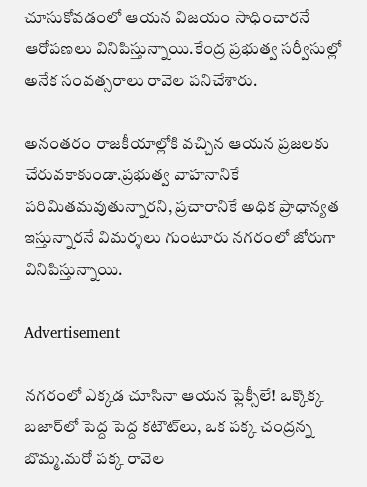చూసుకోవ‌డంలో ఆయన విజ‌యం సాధించార‌నే ఆరోప‌ణలు వినిపిస్తున్నాయి.కేంద్ర ప్ర‌భుత్వ స‌ర్వీసుల్లో అనేక సంవ‌త్స‌రాలు రావెల ప‌నిచేశారు.

అనంత‌రం రాజ‌కీయాల్లోకి వ‌చ్చిన ఆయ‌న ప్ర‌జ‌ల‌కు చేరువ‌కాకుండా.ప్ర‌భుత్వ వాహ‌నానికే ప‌రిమిత‌మ‌వుతున్నార‌ని, ప్ర‌చారానికే అధిక ప్రాధాన్య‌త ఇస్తున్నార‌నే విమ‌ర్శ‌లు గుంటూరు న‌గ‌రంలో జోరుగా వినిపిస్తున్నాయి.

Advertisement

న‌గ‌రంలో ఎక్క‌డ చూసినా ఆయ‌న ఫ్లెక్సీలే! ఒక్కొక్క బజార్‌లో పెద్ద పెద్ద కటౌట్‌లు, ఒక పక్క చంద్రన్న బొమ్మ.మరో పక్క రావెల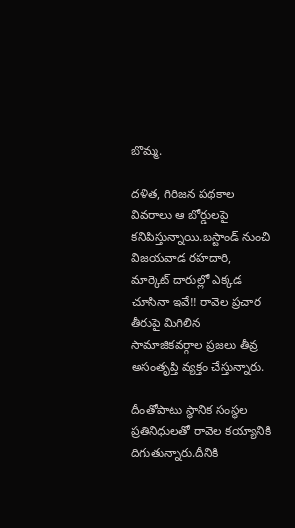బొమ్మ.

దళిత, గిరిజన పథకాల వివరాలు ఆ బోర్డులపై కనిపిస్తున్నాయి.బస్టాండ్ నుంచి విజ‌య‌వాడ ర‌హ‌దారి, మార్కెట్ దారుల్లో ఎక్క‌డ చూసినా ఇవే!! రావెల ప్ర‌చార తీరుపై మిగిలిన సామాజిక‌వ‌ర్గాల ప్ర‌జ‌లు తీవ్ర అసంతృప్తి వ్య‌క్తం చేస్తున్నారు.

దీంతోపాటు స్థానిక సంస్థల ప్రతినిధులతో రావెల‌ కయ్యానికి దిగుతున్నారు.దీనికి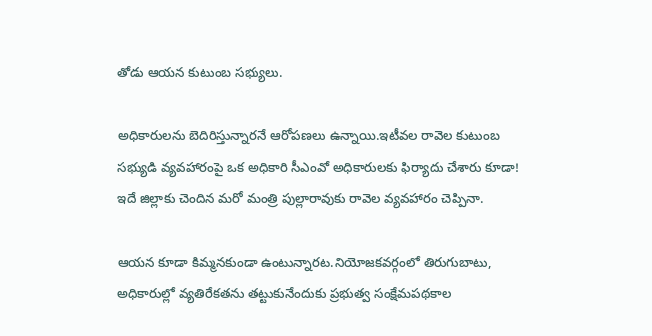తోడు ఆయన కుటుంబ స‌భ్యులు.

అధికారుల‌ను బెదిరిస్తున్నార‌నే ఆరోప‌ణ‌లు ఉన్నాయి.ఇటీవల రావెల కుటుంబ సభ్యుడి వ్యవహారంపై ఒక అధికారి సీఎంవో అధికారుల‌కు ఫిర్యాదు చేశారు కూడా! ఇదే జిల్లాకు చెందిన మ‌రో మంత్రి పుల్లారావుకు రావెల వ్య‌వ‌హారం చెప్పినా.

ఆయ‌న కూడా కిమ్మ‌న‌కుండా ఉంటున్నార‌ట‌.నియోజకవర్గంలో తిరుగుబాటు, అధికారుల్లో వ్యతిరేకతను తట్టుకునేందుకు ప్రభుత్వ సంక్షేమపథకాల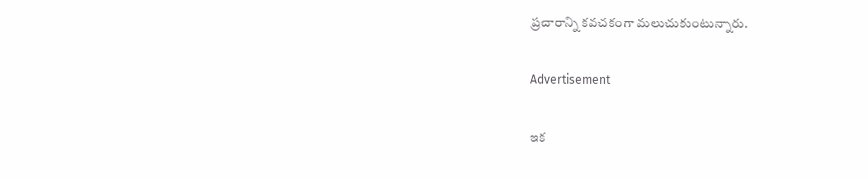ప్రచారాన్ని కవచకంగా మలుచుకుంటున్నారు.

Advertisement

ఇక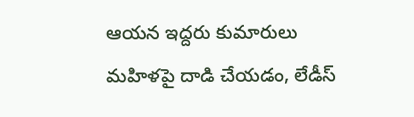ఆయ‌న ఇద్ద‌రు కుమారులు మ‌హిళ‌పై దాడి చేయ‌డం, లేడీస్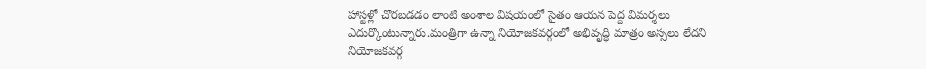హాస్ట‌ళ్లో చొర‌బ‌డ‌డం లాంటి అంశాల విష‌యంలో సైతం ఆయ‌న పెద్ద విమ‌ర్శ‌లు ఎదుర్కొంటున్నారు.మంత్రిగా ఉన్నా నియోజ‌క‌వ‌ర్గంలో అభివృద్ధి మాత్రం అస్స‌లు లేద‌ని నియోజ‌క‌వ‌ర్గ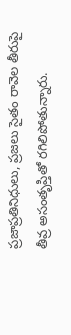ప్ర‌జాప్ర‌తినిధులు, ప్ర‌జ‌లు సైతం రావెల తీరుపై తీవ్ర అసంతృప్తితో ర‌గిలిపోతున్నారు.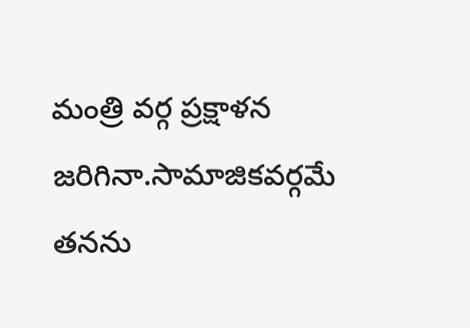మంత్రి వ‌ర్గ ప్ర‌క్షాళ‌న‌ జరిగినా.సామాజిక‌వ‌ర్గ‌మే త‌న‌ను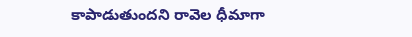కాపాడుతుంద‌ని రావెల ధీమాగా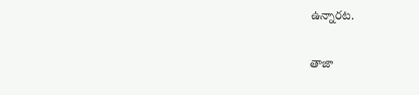ఉన్నార‌ట‌.

తాజా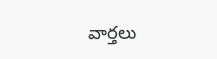వార్తలు